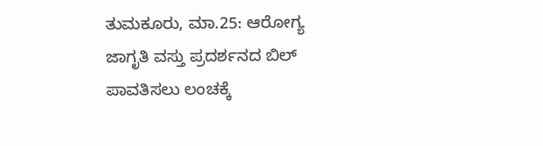ತುಮಕೂರು, ಮಾ.25: ಆರೋಗ್ಯ ಜಾಗೃತಿ ವಸ್ತು ಪ್ರದರ್ಶನದ ಬಿಲ್ ಪಾವತಿಸಲು ಲಂಚಕ್ಕೆ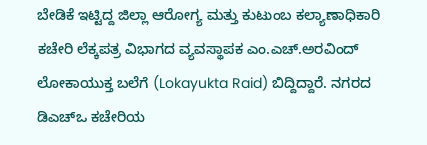ಬೇಡಿಕೆ ಇಟ್ಟಿದ್ದ ಜಿಲ್ಲಾ ಆರೋಗ್ಯ ಮತ್ತು ಕುಟುಂಬ ಕಲ್ಯಾಣಾಧಿಕಾರಿ ಕಚೇರಿ ಲೆಕ್ಕಪತ್ರ ವಿಭಾಗದ ವ್ಯವಸ್ಥಾಪಕ ಎಂ.ಎಚ್.ಅರವಿಂದ್ ಲೋಕಾಯುಕ್ತ ಬಲೆಗೆ (Lokayukta Raid) ಬಿದ್ದಿದ್ದಾರೆ. ನಗರದ ಡಿಎಚ್ಒ ಕಚೇರಿಯ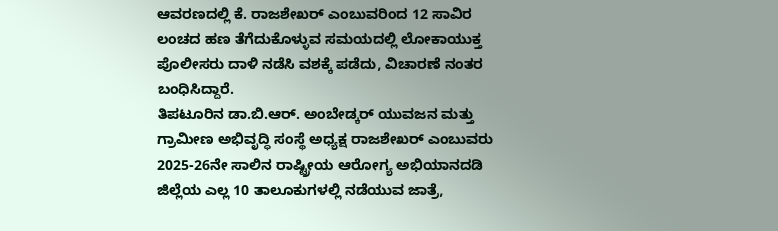ಆವರಣದಲ್ಲಿ ಕೆ. ರಾಜಶೇಖರ್ ಎಂಬುವರಿಂದ 12 ಸಾವಿರ ಲಂಚದ ಹಣ ತೆಗೆದುಕೊಳ್ಳುವ ಸಮಯದಲ್ಲಿ ಲೋಕಾಯುಕ್ತ ಪೊಲೀಸರು ದಾಳಿ ನಡೆಸಿ ವಶಕ್ಕೆ ಪಡೆದು, ವಿಚಾರಣೆ ನಂತರ ಬಂಧಿಸಿದ್ದಾರೆ.
ತಿಪಟೂರಿನ ಡಾ.ಬಿ.ಆರ್. ಅಂಬೇಡ್ಕರ್ ಯುವಜನ ಮತ್ತು ಗ್ರಾಮೀಣ ಅಭಿವೃದ್ಧಿ ಸಂಸ್ಥೆ ಅಧ್ಯಕ್ಷ ರಾಜಶೇಖರ್ ಎಂಬುವರು 2025-26ನೇ ಸಾಲಿನ ರಾಷ್ಟ್ರೀಯ ಆರೋಗ್ಯ ಅಭಿಯಾನದಡಿ ಜಿಲ್ಲೆಯ ಎಲ್ಲ 10 ತಾಲೂಕುಗಳಲ್ಲಿ ನಡೆಯುವ ಜಾತ್ರೆ,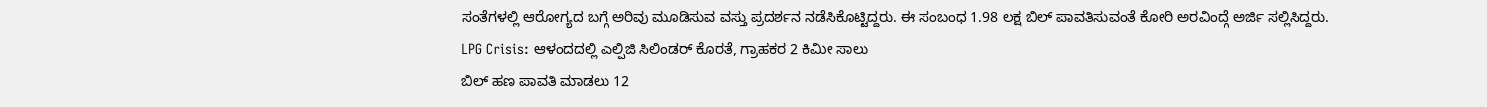ಸಂತೆಗಳಲ್ಲಿ ಆರೋಗ್ಯದ ಬಗ್ಗೆ ಅರಿವು ಮೂಡಿಸುವ ವಸ್ತು ಪ್ರದರ್ಶನ ನಡೆಸಿಕೊಟ್ಟಿದ್ದರು. ಈ ಸಂಬಂಧ 1.98 ಲಕ್ಷ ಬಿಲ್ ಪಾವತಿಸುವಂತೆ ಕೋರಿ ಅರವಿಂದ್ಗೆ ಅರ್ಜಿ ಸಲ್ಲಿಸಿದ್ದರು.
LPG Crisis: ಆಳಂದದಲ್ಲಿ ಎಲ್ಪಿಜಿ ಸಿಲಿಂಡರ್ ಕೊರತೆ, ಗ್ರಾಹಕರ 2 ಕಿಮೀ ಸಾಲು
ಬಿಲ್ ಹಣ ಪಾವತಿ ಮಾಡಲು 12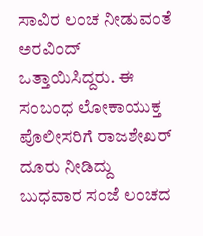ಸಾವಿರ ಲಂಚ ನೀಡುವಂತೆ ಅರವಿಂದ್ ಒತ್ತಾಯಿಸಿದ್ದರು. ಈ ಸಂಬಂಧ ಲೋಕಾಯುಕ್ತ ಪೊಲೀಸರಿಗೆ ರಾಜಶೇಖರ್ ದೂರು ನೀಡಿದ್ದು ಬುಧವಾರ ಸಂಜೆ ಲಂಚದ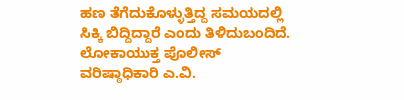ಹಣ ತೆಗೆದುಕೊಳ್ಳುತ್ತಿದ್ದ ಸಮಯದಲ್ಲಿ ಸಿಕ್ಕಿ ಬಿದ್ದಿದ್ದಾರೆ ಎಂದು ತಿಳಿದುಬಂದಿದೆ. ಲೋಕಾಯುಕ್ತ ಪೊಲೀಸ್ ವರಿಷ್ಠಾಧಿಕಾರಿ ಎ.ವಿ.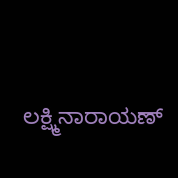ಲಕ್ಷ್ಮಿನಾರಾಯಣ್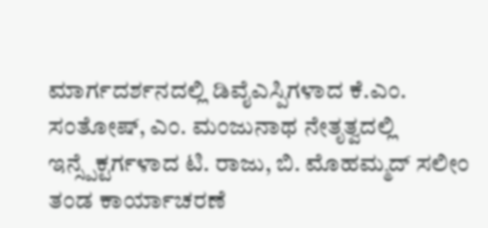ಮಾರ್ಗದರ್ಶನದಲ್ಲಿ ಡಿವೈಎಸ್ಪಿಗಳಾದ ಕೆ.ಎಂ. ಸಂತೋಷ್, ಎಂ. ಮಂಜುನಾಥ ನೇತೃತ್ವದಲ್ಲಿ ಇನ್ಸ್ಪೆಕ್ಟರ್ಗಳಾದ ಟಿ. ರಾಜು, ಬಿ. ಮೊಹಮ್ಮದ್ ಸಲೀಂ ತಂಡ ಕಾರ್ಯಾಚರಣೆ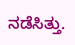ನಡೆಸಿತ್ತು.